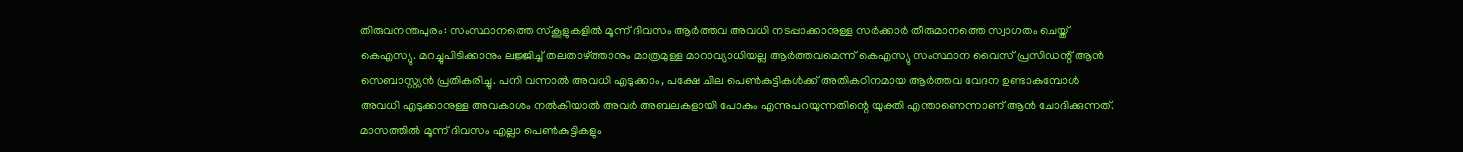തിരുവനന്തപുരം: സംസ്ഥാനത്തെ സ്കൂളുകളിൽ മൂന്ന് ദിവസം ആർത്തവ അവധി നടപ്പാക്കാനുള്ള സർക്കാർ തീരുമാനത്തെ സ്വാഗതം ചെയ്ത് കെഎസ്യു. മറച്ചുപിടിക്കാനും ലജ്ജിച്ച് തലതാഴ്ത്താനും മാത്രമുള്ള മാറാവ്യാധിയല്ല ആർത്തവമെന്ന് കെഎസ്യു സംസ്ഥാന വൈസ് പ്രസിഡന്റ് ആൻ സെബാസ്റ്റ്യൻ പ്രതികരിച്ചു. പനി വന്നാൽ അവധി എടുക്കാം, പക്ഷേ ചില പെൺകുട്ടികൾക്ക് അതികഠിനമായ ആർത്തവ വേദന ഉണ്ടാകുമ്പോൾ അവധി എടുക്കാനുള്ള അവകാശം നൽകിയാൽ അവർ അബലകളായി പോകും എന്നുപറയുന്നതിന്റെ യുക്തി എന്താണെന്നാണ് ആൻ ചോദിക്കുന്നത്. മാസത്തിൽ മൂന്ന് ദിവസം എല്ലാ പെൺകുട്ടികളും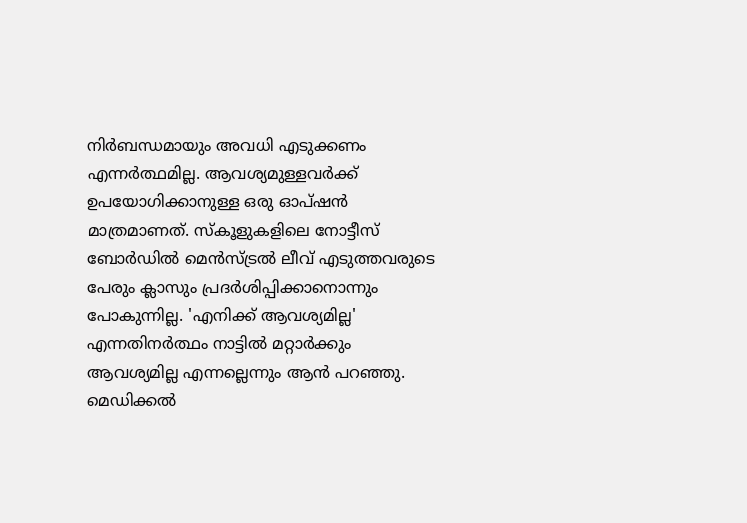നിർബന്ധമായും അവധി എടുക്കണം എന്നർത്ഥമില്ല. ആവശ്യമുള്ളവർക്ക് ഉപയോഗിക്കാനുള്ള ഒരു ഓപ്ഷൻ മാത്രമാണത്. സ്കൂളുകളിലെ നോട്ടീസ് ബോർഡിൽ മെൻസ്ട്രൽ ലീവ് എടുത്തവരുടെ പേരും ക്ലാസും പ്രദർശിപ്പിക്കാനൊന്നും പോകുന്നില്ല. 'എനിക്ക് ആവശ്യമില്ല' എന്നതിനർത്ഥം നാട്ടിൽ മറ്റാർക്കും ആവശ്യമില്ല എന്നല്ലെന്നും ആൻ പറഞ്ഞു.
മെഡിക്കൽ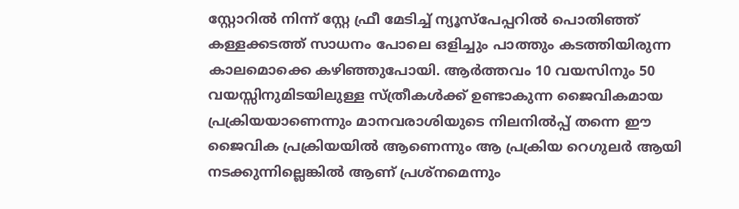സ്റ്റോറിൽ നിന്ന് സ്റ്റേ ഫ്രീ മേടിച്ച് ന്യൂസ്പേപ്പറിൽ പൊതിഞ്ഞ് കള്ളക്കടത്ത് സാധനം പോലെ ഒളിച്ചും പാത്തും കടത്തിയിരുന്ന കാലമൊക്കെ കഴിഞ്ഞുപോയി. ആർത്തവം 10 വയസിനും 50 വയസ്സിനുമിടയിലുള്ള സ്ത്രീകൾക്ക് ഉണ്ടാകുന്ന ജൈവികമായ പ്രക്രിയയാണെന്നും മാനവരാശിയുടെ നിലനിൽപ്പ് തന്നെ ഈ ജൈവിക പ്രക്രിയയിൽ ആണെന്നും ആ പ്രക്രിയ റെഗുലർ ആയി നടക്കുന്നില്ലെങ്കിൽ ആണ് പ്രശ്നമെന്നും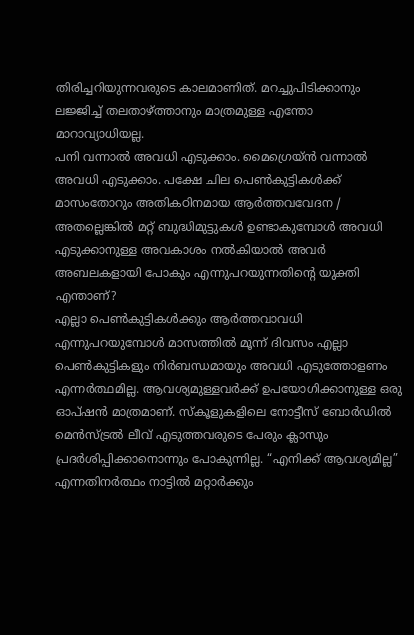തിരിച്ചറിയുന്നവരുടെ കാലമാണിത്. മറച്ചുപിടിക്കാനും ലജ്ജിച്ച് തലതാഴ്ത്താനും മാത്രമുള്ള എന്തോ മാറാവ്യാധിയല്ല.
പനി വന്നാൽ അവധി എടുക്കാം. മൈഗ്രെയ്ൻ വന്നാൽ അവധി എടുക്കാം. പക്ഷേ ചില പെൺകുട്ടികൾക്ക് മാസംതോറും അതികഠിനമായ ആർത്തവവേദന / അതല്ലെങ്കിൽ മറ്റ് ബുദ്ധിമുട്ടുകൾ ഉണ്ടാകുമ്പോൾ അവധി എടുക്കാനുള്ള അവകാശം നൽകിയാൽ അവർ അബലകളായി പോകും എന്നുപറയുന്നതിന്റെ യുക്തി എന്താണ്?
എല്ലാ പെൺകുട്ടികൾക്കും ആർത്തവാവധി എന്നുപറയുമ്പോൾ മാസത്തിൽ മൂന്ന് ദിവസം എല്ലാ പെൺകുട്ടികളും നിർബന്ധമായും അവധി എടുത്തോളണം എന്നർത്ഥമില്ല. ആവശ്യമുള്ളവർക്ക് ഉപയോഗിക്കാനുള്ള ഒരു ഓപ്ഷൻ മാത്രമാണ്. സ്കൂളുകളിലെ നോട്ടീസ് ബോർഡിൽ മെൻസ്ട്രൽ ലീവ് എടുത്തവരുടെ പേരും ക്ലാസും പ്രദർശിപ്പിക്കാനൊന്നും പോകുന്നില്ല. “എനിക്ക് ആവശ്യമില്ല” എന്നതിനർത്ഥം നാട്ടിൽ മറ്റാർക്കും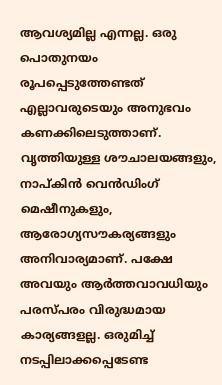ആവശ്യമില്ല എന്നല്ല. ഒരു പൊതുനയം രൂപപ്പെടുത്തേണ്ടത് എല്ലാവരുടെയും അനുഭവം കണക്കിലെടുത്താണ്.
വൃത്തിയുള്ള ശൗചാലയങ്ങളും, നാപ്കിൻ വെൻഡിംഗ് മെഷീനുകളും, ആരോഗ്യസൗകര്യങ്ങളും അനിവാര്യമാണ്. പക്ഷേ അവയും ആർത്തവാവധിയും പരസ്പരം വിരുദ്ധമായ കാര്യങ്ങളല്ല. ഒരുമിച്ച് നടപ്പിലാക്കപ്പെടേണ്ട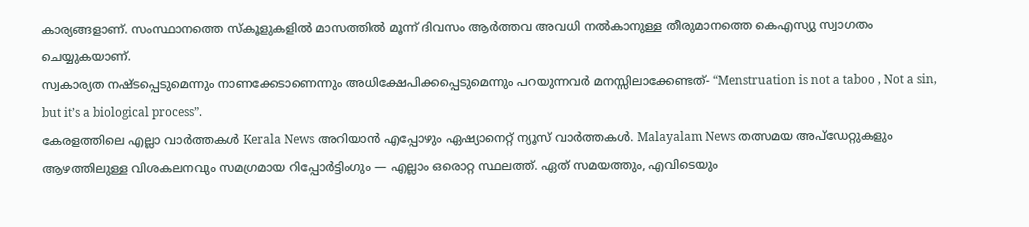കാര്യങ്ങളാണ്. സംസ്ഥാനത്തെ സ്കൂളുകളിൽ മാസത്തിൽ മൂന്ന് ദിവസം ആർത്തവ അവധി നൽകാനുള്ള തീരുമാനത്തെ കെഎസ്യു സ്വാഗതം ചെയ്യുകയാണ്.
സ്വകാര്യത നഷ്ടപ്പെടുമെന്നും നാണക്കേടാണെന്നും അധിക്ഷേപിക്കപ്പെടുമെന്നും പറയുന്നവർ മനസ്സിലാക്കേണ്ടത്- “Menstruation is not a taboo , Not a sin, but it’s a biological process”.
കേരളത്തിലെ എല്ലാ വാർത്തകൾ Kerala News അറിയാൻ എപ്പോഴും ഏഷ്യാനെറ്റ് ന്യൂസ് വാർത്തകൾ. Malayalam News തത്സമയ അപ്ഡേറ്റുകളും ആഴത്തിലുള്ള വിശകലനവും സമഗ്രമായ റിപ്പോർട്ടിംഗും — എല്ലാം ഒരൊറ്റ സ്ഥലത്ത്. ഏത് സമയത്തും, എവിടെയും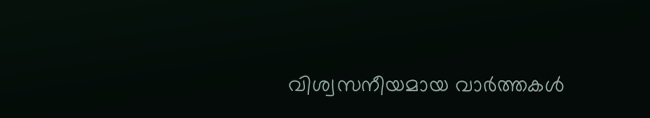വിശ്വസനീയമായ വാർത്തകൾ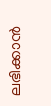ലഭിക്കാൻ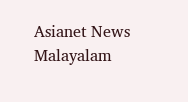Asianet News Malayalam